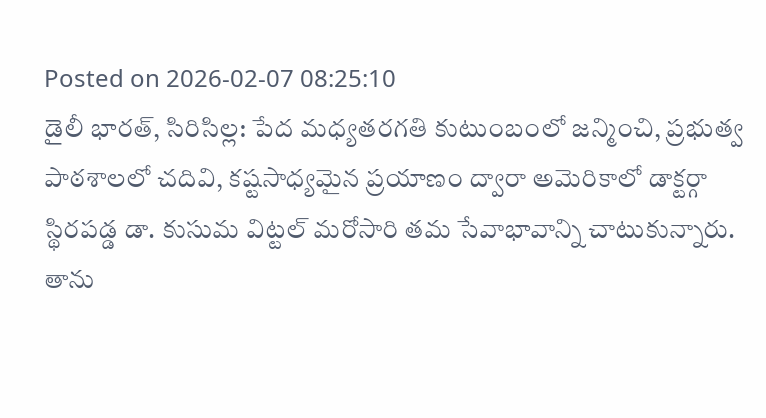Posted on 2026-02-07 08:25:10
డైలీ భారత్, సిరిసిల్ల: పేద మధ్యతరగతి కుటుంబంలో జన్మించి, ప్రభుత్వ పాఠశాలలో చదివి, కష్టసాధ్యమైన ప్రయాణం ద్వారా అమెరికాలో డాక్టర్గా స్థిరపడ్డ డా. కుసుమ విట్టల్ మరోసారి తమ సేవాభావాన్ని చాటుకున్నారు.
తాను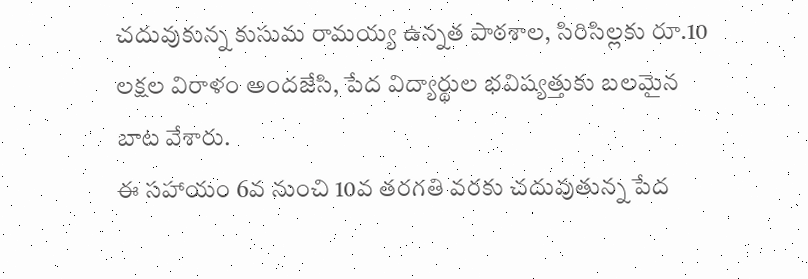చదువుకున్న కుసుమ రామయ్య ఉన్నత పాఠశాల, సిరిసిల్లకు రూ.10 లక్షల విరాళం అందజేసి, పేద విద్యార్థుల భవిష్యత్తుకు బలమైన బాట వేశారు.
ఈ సహాయం 6వ నుంచి 10వ తరగతి వరకు చదువుతున్న పేద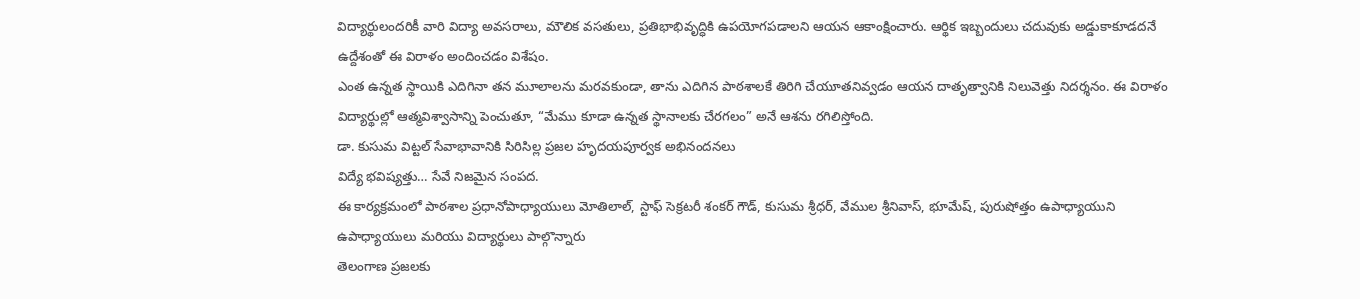విద్యార్థులందరికీ వారి విద్యా అవసరాలు, మౌలిక వసతులు, ప్రతిభాభివృద్ధికి ఉపయోగపడాలని ఆయన ఆకాంక్షించారు. ఆర్థిక ఇబ్బందులు చదువుకు అడ్డుకాకూడదనే ఉద్దేశంతో ఈ విరాళం అందించడం విశేషం.
ఎంత ఉన్నత స్థాయికి ఎదిగినా తన మూలాలను మరవకుండా, తాను ఎదిగిన పాఠశాలకే తిరిగి చేయూతనివ్వడం ఆయన దాతృత్వానికి నిలువెత్తు నిదర్శనం. ఈ విరాళం విద్యార్థుల్లో ఆత్మవిశ్వాసాన్ని పెంచుతూ, “మేము కూడా ఉన్నత స్థానాలకు చేరగలం” అనే ఆశను రగిలిస్తోంది.
డా. కుసుమ విట్టల్ సేవాభావానికి సిరిసిల్ల ప్రజల హృదయపూర్వక అభినందనలు
విద్యే భవిష్యత్తు… సేవే నిజమైన సంపద.
ఈ కార్యక్రమంలో పాఠశాల ప్రధానోపాధ్యాయులు మోతిలాల్, స్టాఫ్ సెక్రటరీ శంకర్ గౌడ్, కుసుమ శ్రీధర్, వేముల శ్రీనివాస్, భూమేష్, పురుషోత్తం ఉపాధ్యాయుని ఉపాధ్యాయులు మరియు విద్యార్థులు పాల్గొన్నారు
తెలంగాణ ప్రజలకు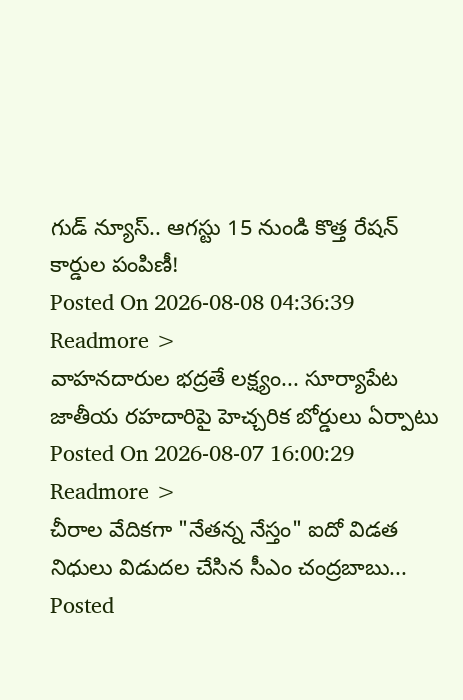గుడ్ న్యూస్.. ఆగస్టు 15 నుండి కొత్త రేషన్ కార్డుల పంపిణీ!
Posted On 2026-08-08 04:36:39
Readmore >
వాహనదారుల భద్రతే లక్ష్యం... సూర్యాపేట జాతీయ రహదారిపై హెచ్చరిక బోర్డులు ఏర్పాటు
Posted On 2026-08-07 16:00:29
Readmore >
చీరాల వేదికగా "నేతన్న నేస్తం" ఐదో విడత నిధులు విడుదల చేసిన సీఎం చంద్రబాబు...
Posted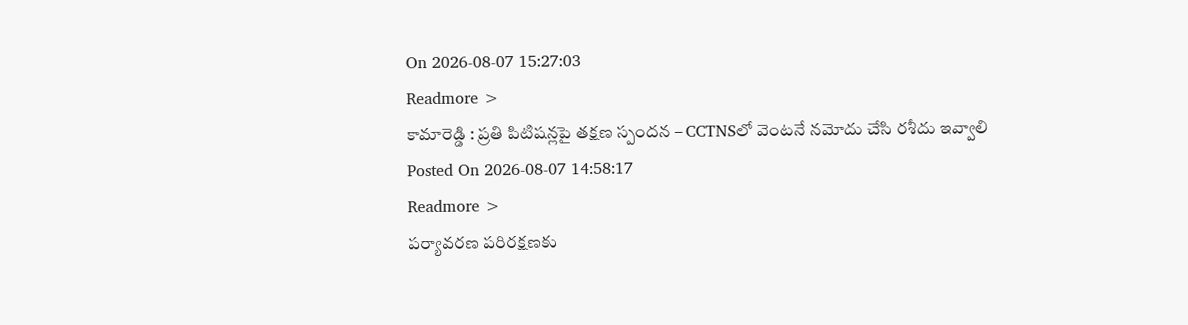On 2026-08-07 15:27:03
Readmore >
కామారెడ్డి : ప్రతి పిటిషన్లపై తక్షణ స్పందన – CCTNSలో వెంటనే నమోదు చేసి రశీదు ఇవ్వాలి
Posted On 2026-08-07 14:58:17
Readmore >
పర్యావరణ పరిరక్షణకు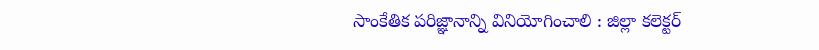సాంకేతిక పరిజ్ఞానాన్ని వినియోగించాలి : జిల్లా కలెక్టర్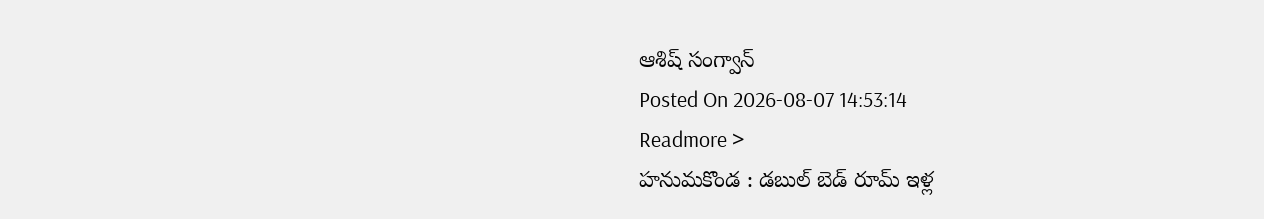ఆశిష్ సంగ్వాన్
Posted On 2026-08-07 14:53:14
Readmore >
హనుమకొండ : డబుల్ బెడ్ రూమ్ ఇళ్ల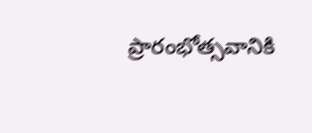ప్రారంభోత్సవానికి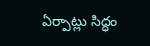ఏర్పాట్లు సిద్ధం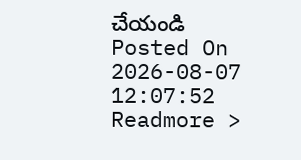చేయండి
Posted On 2026-08-07 12:07:52
Readmore >